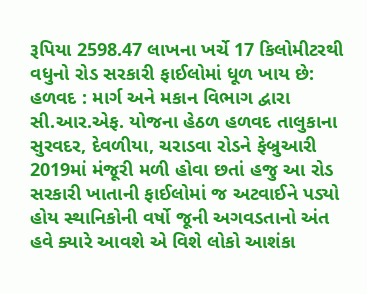રૂપિયા 2598.47 લાખના ખર્ચે 17 કિલોમીટરથી વધુનો રોડ સરકારી ફાઈલોમાં ધૂળ ખાય છે: હળવદ : માર્ગ અને મકાન વિભાગ દ્વારા સી.આર.એફ. યોજના હેઠળ હળવદ તાલુકાના સુરવદર, દેવળીયા, ચરાડવા રોડને ફેબ્રુઆરી 2019માં મંજૂરી મળી હોવા છતાં હજુ આ રોડ સરકારી ખાતાની ફાઈલોમાં જ અટવાઈને પડ્યો હોય સ્થાનિકોની વર્ષો જૂની અગવડતાનો અંત હવે ક્યારે આવશે એ વિશે લોકો આશંકા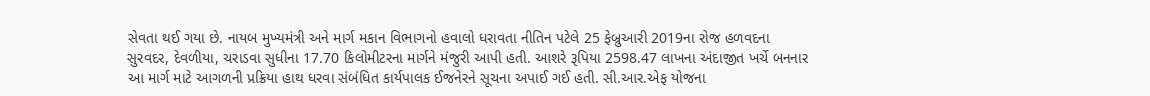સેવતા થઈ ગયા છે. નાયબ મુખ્યમંત્રી અને માર્ગ મકાન વિભાગનો હવાલો ધરાવતા નીતિન પટેલે 25 ફેબ્રુઆરી 2019ના રોજ હળવદના સુરવદર, દેવળીયા, ચરાડવા સુધીના 17.70 કિલોમીટરના માર્ગને મંજુરી આપી હતી. આશરે રૂપિયા 2598.47 લાખના અંદાજીત ખર્ચે બનનાર આ માર્ગ માટે આગળની પ્રક્રિયા હાથ ધરવા સંબંધિત કાર્યપાલક ઈજનેરને સૂચના અપાઈ ગઈ હતી. સી.આર.એફ યોજના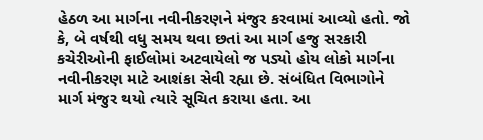હેઠળ આ માર્ગના નવીનીકરણને મંજુર કરવામાં આવ્યો હતો. જો કે, બે વર્ષથી વધુ સમય થવા છતાં આ માર્ગ હજુ સરકારી કચેરીઓની ફાઈલોમાં અટવાયેલો જ પડ્યો હોય લોકો માર્ગના નવીનીકરણ માટે આશંકા સેવી રહ્યા છે. સંબંધિત વિભાગોને માર્ગ મંજુર થયો ત્યારે સૂચિત કરાયા હતા. આ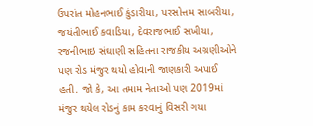ઉપરાંત મોહનભાઈ કુંડારીયા, પરસોત્તમ સાબરીયા, જયંતીભાઈ કવાડિયા, દેવરાજભાઈ સખીયા, રજનીભાઇ સંઘાણી સહિતના રાજકીય અગ્રણીઓને પણ રોડ મંજુર થયો હોવાની જાણકારી અપાઈ હતી. જો કે, આ તમામ નેતાઓ પણ 2019માં મંજુર થયેલ રોડનું કામ કરવાનું વિસરી ગયા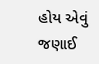હોય એવું જણાઈ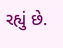રહ્યું છે.